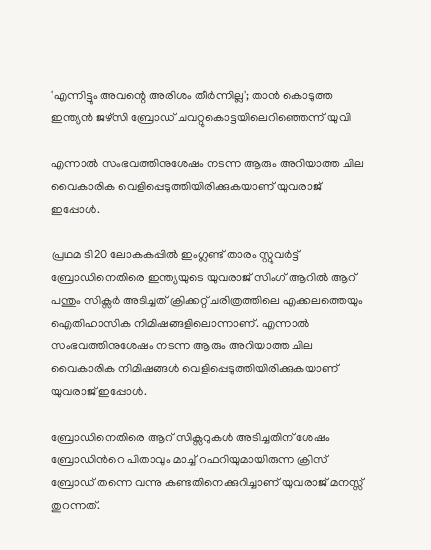'എന്നിട്ടും അവന്റെ അരിശം തീർന്നില്ല'; താൻ കൊടുത്ത ഇന്ത്യൻ ജഴ്‌സി ബ്രോഡ് ചവറ്റുകൊട്ടയിലെറിഞ്ഞെന്ന് യുവി

എന്നാൽ സംഭവത്തിനുശേഷം നടന്ന ആരും അറിയാത്ത ചില വൈകാരിക വെളിപ്പെടുത്തിയിരിക്കുകയാണ് യുവരാജ് ഇപ്പോള്‍.

പ്രഥമ ടി20 ലോകകപ്പിൽ ഇംഗ്ലണ്ട് താരം സ്റ്റുവര്‍ട്ട് ബ്രോഡിനെതിരെ ഇന്ത്യയുടെ യുവരാജ് സിംഗ് ആറില്‍ ആറ് പന്തും സിക്സര്‍ അടിച്ചത് ക്രിക്കറ്റ് ചരിത്രത്തിലെ എക്കലത്തെയും ഐതിഹാസിക നിമിഷങ്ങളിലൊന്നാണ്. എന്നാൽ സംഭവത്തിനുശേഷം നടന്ന ആരും അറിയാത്ത ചില വൈകാരിക നിമിഷങ്ങൾ വെളിപ്പെടുത്തിയിരിക്കുകയാണ് യുവരാജ് ഇപ്പോള്‍.

ബ്രോഡിനെതിരെ ആറ് സിക്സറുകൾ അടിച്ചതിന് ശേഷം ബ്രോഡിന്‍റെ പിതാവും മാച്ച് റഫറിയുമായിരുന്ന ക്രിസ് ബ്രോഡ് തന്നെ വന്നു കണ്ടതിനെക്കുറിച്ചാണ് യുവരാജ് മനസ്സ് തുറന്നത്.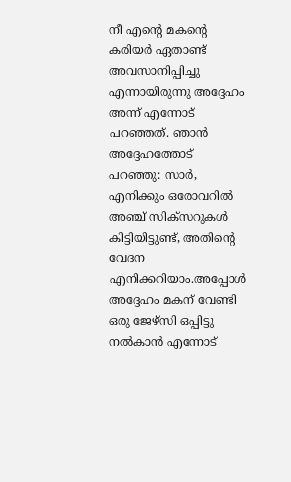നീ എന്‍റെ മകന്‍റെ കരിയർ ഏതാണ്ട് അവസാനിപ്പിച്ചു എന്നായിരുന്നു അദ്ദേഹം അന്ന് എന്നോട് പറഞ്ഞത്. ഞാൻ അദ്ദേഹത്തോട് പറഞ്ഞു: സാർ, എനിക്കും ഒരോവറിൽ അഞ്ച് സിക്സറുകൾ കിട്ടിയിട്ടുണ്ട്, അതിന്‍റെ വേദന എനിക്കറിയാം.അപ്പോൾ അദ്ദേഹം മകന് വേണ്ടി ഒരു ജേഴ്സി ഒപ്പിട്ടു നൽകാൻ എന്നോട്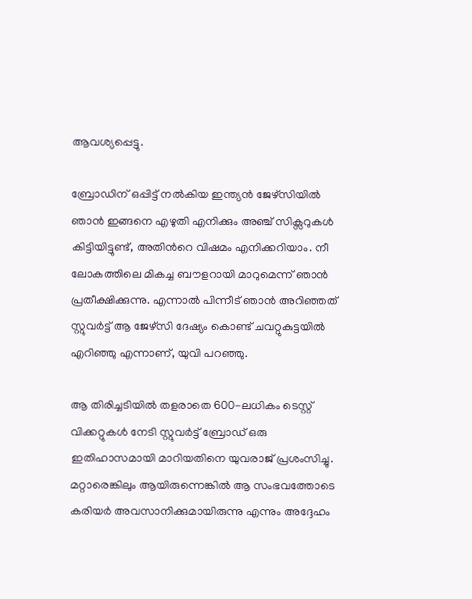ആവശ്യപ്പെട്ടു.

ബ്രോഡിന് ഒപ്പിട്ട് നല്‍കിയ ഇന്ത്യൻ ജേഴ്സിയിൽ ഞാന്‍ ഇങ്ങനെ എഴുതി എനിക്കും അഞ്ച് സിക്സറുകൾ കിട്ടിയിട്ടുണ്ട്, അതിന്‍റെ വിഷമം എനിക്കറിയാം. നീ ലോകത്തിലെ മികച്ച ബൗളറായി മാറുമെന്ന് ഞാൻ പ്രതീക്ഷിക്കുന്നു. എന്നാൽ പിന്നീട് ഞാൻ അറിഞ്ഞത് സ്റ്റുവർട്ട് ആ ജേഴ്സി ദേഷ്യം കൊണ്ട് ചവറ്റുകുട്ടയിൽ എറിഞ്ഞു എന്നാണ്, യുവി പറഞ്ഞു.

ആ തിരിച്ചടിയിൽ തളരാതെ 600-ലധികം ടെസ്റ്റ് വിക്കറ്റുകൾ നേടി സ്റ്റുവർട്ട് ബ്രോഡ് ഒരു ഇതിഹാസമായി മാറിയതിനെ യുവരാജ് പ്രശംസിച്ചു. മറ്റാരെങ്കിലും ആയിരുന്നെങ്കിൽ ആ സംഭവത്തോടെ കരിയർ അവസാനിക്കുമായിരുന്നു എന്നും അദ്ദേഹം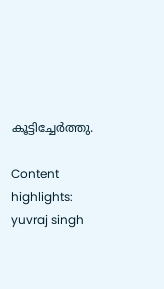കൂട്ടിച്ചേർത്തു.

Content highlights: yuvraj singh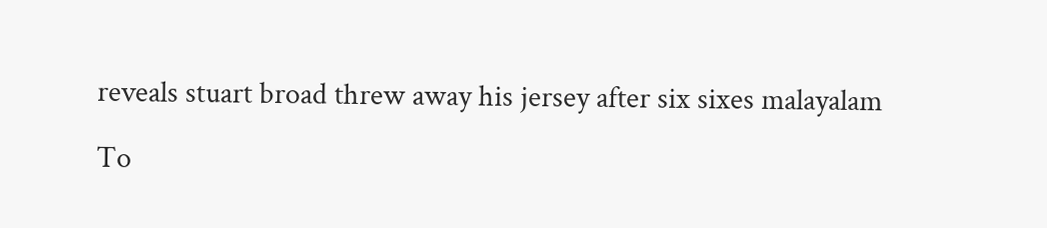reveals stuart broad threw away his jersey after six sixes malayalam

To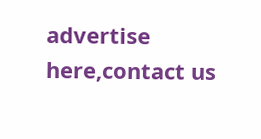advertise here,contact us